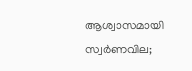ആശ്വാസമായി സ്വർണവില;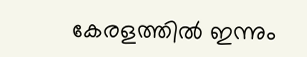കേരളത്തിൽ ഇന്നും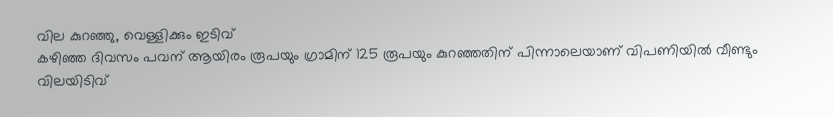വില കുറഞ്ഞു, വെള്ളിക്കും ഇടിവ്
കഴിഞ്ഞ ദിവസം പവന് ആയിരം രൂപയും ഗ്രാമിന് 125 രൂപയും കുറഞ്ഞതിന് പിന്നാലെയാണ് വിപണിയിൽ വീണ്ടും വിലയിടിവ്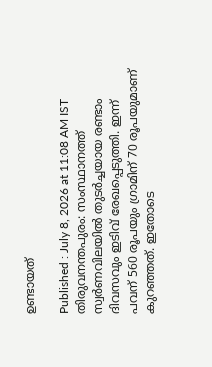ഉണ്ടായത്

Published : July 8, 2026 at 11:08 AM IST
തിരുവനന്തപുരം: സംസ്ഥാനത്ത് സ്വർണവിലയിൽ തുടർച്ചയായ രണ്ടാം ദിവസവും ഇടിവ് രേഖപ്പെടുത്തി. ഇന്ന് പവന് 560 രൂപയും ഗ്രാമിന് 70 രൂപയുമാണ് കുറഞ്ഞത്. ഇതോടെ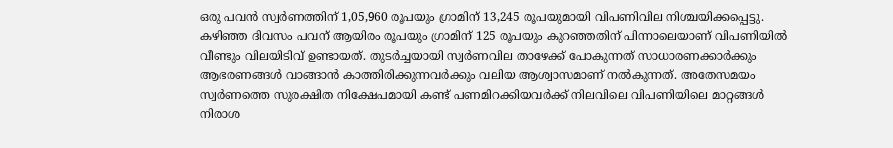ഒരു പവൻ സ്വർണത്തിന് 1,05,960 രൂപയും ഗ്രാമിന് 13,245 രൂപയുമായി വിപണിവില നിശ്ചയിക്കപ്പെട്ടു.
കഴിഞ്ഞ ദിവസം പവന് ആയിരം രൂപയും ഗ്രാമിന് 125 രൂപയും കുറഞ്ഞതിന് പിന്നാലെയാണ് വിപണിയിൽ വീണ്ടും വിലയിടിവ് ഉണ്ടായത്. തുടർച്ചയായി സ്വർണവില താഴേക്ക് പോകുന്നത് സാധാരണക്കാർക്കും ആഭരണങ്ങൾ വാങ്ങാൻ കാത്തിരിക്കുന്നവർക്കും വലിയ ആശ്വാസമാണ് നൽകുന്നത്. അതേസമയം സ്വർണത്തെ സുരക്ഷിത നിക്ഷേപമായി കണ്ട് പണമിറക്കിയവർക്ക് നിലവിലെ വിപണിയിലെ മാറ്റങ്ങൾ നിരാശ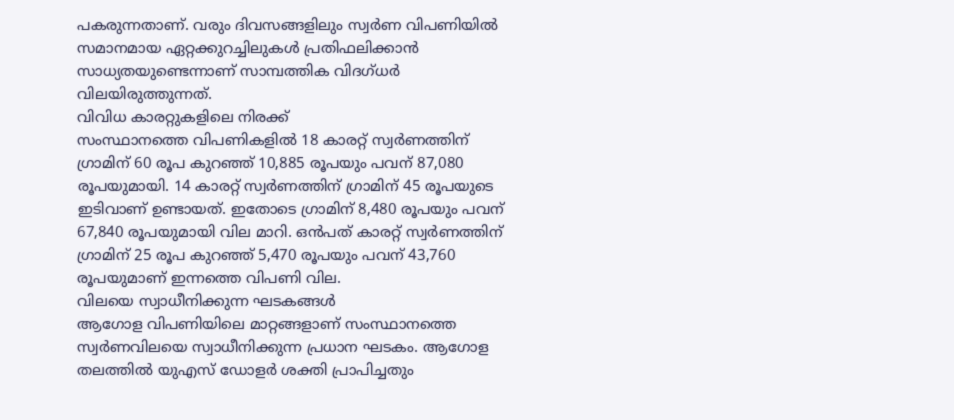പകരുന്നതാണ്. വരും ദിവസങ്ങളിലും സ്വർണ വിപണിയിൽ സമാനമായ ഏറ്റക്കുറച്ചിലുകൾ പ്രതിഫലിക്കാൻ സാധ്യതയുണ്ടെന്നാണ് സാമ്പത്തിക വിദഗ്ധർ വിലയിരുത്തുന്നത്.
വിവിധ കാരറ്റുകളിലെ നിരക്ക്
സംസ്ഥാനത്തെ വിപണികളിൽ 18 കാരറ്റ് സ്വർണത്തിന് ഗ്രാമിന് 60 രൂപ കുറഞ്ഞ് 10,885 രൂപയും പവന് 87,080 രൂപയുമായി. 14 കാരറ്റ് സ്വർണത്തിന് ഗ്രാമിന് 45 രൂപയുടെ ഇടിവാണ് ഉണ്ടായത്. ഇതോടെ ഗ്രാമിന് 8,480 രൂപയും പവന് 67,840 രൂപയുമായി വില മാറി. ഒൻപത് കാരറ്റ് സ്വർണത്തിന് ഗ്രാമിന് 25 രൂപ കുറഞ്ഞ് 5,470 രൂപയും പവന് 43,760 രൂപയുമാണ് ഇന്നത്തെ വിപണി വില.
വിലയെ സ്വാധീനിക്കുന്ന ഘടകങ്ങൾ
ആഗോള വിപണിയിലെ മാറ്റങ്ങളാണ് സംസ്ഥാനത്തെ സ്വർണവിലയെ സ്വാധീനിക്കുന്ന പ്രധാന ഘടകം. ആഗോള തലത്തിൽ യുഎസ് ഡോളർ ശക്തി പ്രാപിച്ചതും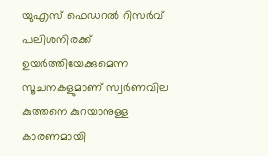യുഎസ് ഫെഡറൽ റിസർവ് പലിശനിരക്ക് ഉയർത്തിയേക്കുമെന്ന സൂചനകളുമാണ് സ്വർണവില കുത്തനെ കുറയാനുള്ള കാരണമായി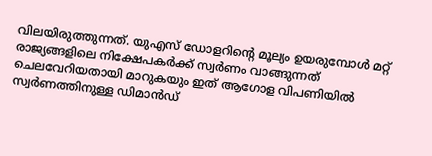വിലയിരുത്തുന്നത്. യുഎസ് ഡോളറിൻ്റെ മൂല്യം ഉയരുമ്പോൾ മറ്റ് രാജ്യങ്ങളിലെ നിക്ഷേപകർക്ക് സ്വർണം വാങ്ങുന്നത് ചെലവേറിയതായി മാറുകയും ഇത് ആഗോള വിപണിയിൽ സ്വർണത്തിനുള്ള ഡിമാൻഡ്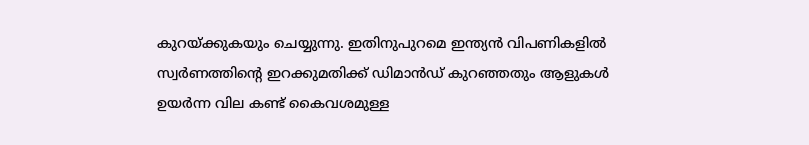കുറയ്ക്കുകയും ചെയ്യുന്നു. ഇതിനുപുറമെ ഇന്ത്യൻ വിപണികളിൽ സ്വർണത്തിൻ്റെ ഇറക്കുമതിക്ക് ഡിമാൻഡ് കുറഞ്ഞതും ആളുകൾ ഉയർന്ന വില കണ്ട് കൈവശമുള്ള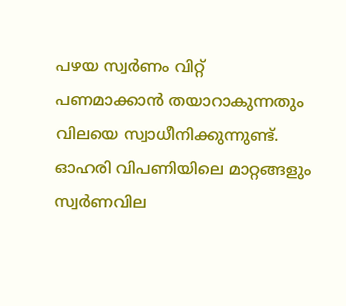പഴയ സ്വർണം വിറ്റ് പണമാക്കാൻ തയാറാകുന്നതും വിലയെ സ്വാധീനിക്കുന്നുണ്ട്. ഓഹരി വിപണിയിലെ മാറ്റങ്ങളും സ്വർണവില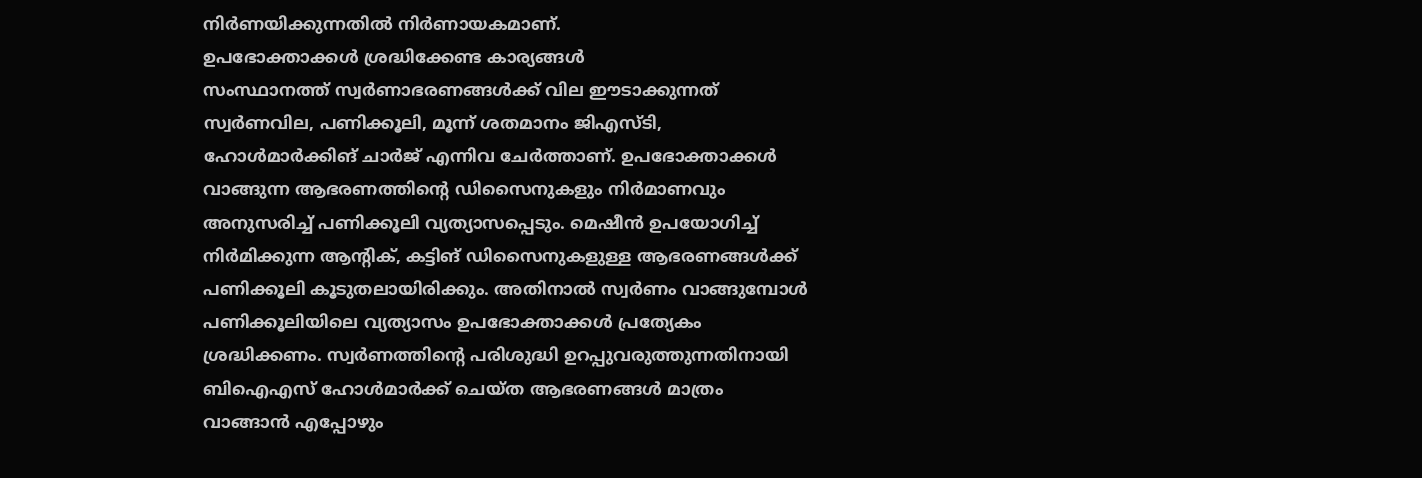നിർണയിക്കുന്നതിൽ നിർണായകമാണ്.
ഉപഭോക്താക്കൾ ശ്രദ്ധിക്കേണ്ട കാര്യങ്ങൾ
സംസ്ഥാനത്ത് സ്വർണാഭരണങ്ങൾക്ക് വില ഈടാക്കുന്നത് സ്വർണവില, പണിക്കൂലി, മൂന്ന് ശതമാനം ജിഎസ്ടി, ഹോൾമാർക്കിങ് ചാർജ് എന്നിവ ചേർത്താണ്. ഉപഭോക്താക്കൾ വാങ്ങുന്ന ആഭരണത്തിൻ്റെ ഡിസൈനുകളും നിർമാണവും അനുസരിച്ച് പണിക്കൂലി വ്യത്യാസപ്പെടും. മെഷീൻ ഉപയോഗിച്ച് നിർമിക്കുന്ന ആൻ്റിക്, കട്ടിങ് ഡിസൈനുകളുള്ള ആഭരണങ്ങൾക്ക് പണിക്കൂലി കൂടുതലായിരിക്കും. അതിനാൽ സ്വർണം വാങ്ങുമ്പോൾ പണിക്കൂലിയിലെ വ്യത്യാസം ഉപഭോക്താക്കൾ പ്രത്യേകം ശ്രദ്ധിക്കണം. സ്വർണത്തിൻ്റെ പരിശുദ്ധി ഉറപ്പുവരുത്തുന്നതിനായി ബിഐഎസ് ഹോൾമാർക്ക് ചെയ്ത ആഭരണങ്ങൾ മാത്രം വാങ്ങാൻ എപ്പോഴും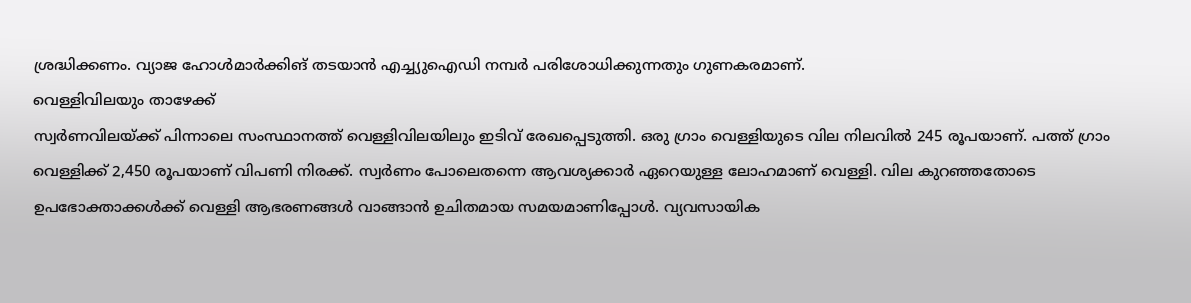ശ്രദ്ധിക്കണം. വ്യാജ ഹോൾമാർക്കിങ് തടയാൻ എച്ച്യുഐഡി നമ്പർ പരിശോധിക്കുന്നതും ഗുണകരമാണ്.
വെള്ളിവിലയും താഴേക്ക്
സ്വർണവിലയ്ക്ക് പിന്നാലെ സംസ്ഥാനത്ത് വെള്ളിവിലയിലും ഇടിവ് രേഖപ്പെടുത്തി. ഒരു ഗ്രാം വെള്ളിയുടെ വില നിലവിൽ 245 രൂപയാണ്. പത്ത് ഗ്രാം വെള്ളിക്ക് 2,450 രൂപയാണ് വിപണി നിരക്ക്. സ്വർണം പോലെതന്നെ ആവശ്യക്കാർ ഏറെയുള്ള ലോഹമാണ് വെള്ളി. വില കുറഞ്ഞതോടെ ഉപഭോക്താക്കൾക്ക് വെള്ളി ആഭരണങ്ങൾ വാങ്ങാൻ ഉചിതമായ സമയമാണിപ്പോൾ. വ്യവസായിക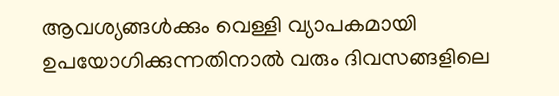ആവശ്യങ്ങൾക്കും വെള്ളി വ്യാപകമായി ഉപയോഗിക്കുന്നതിനാൽ വരും ദിവസങ്ങളിലെ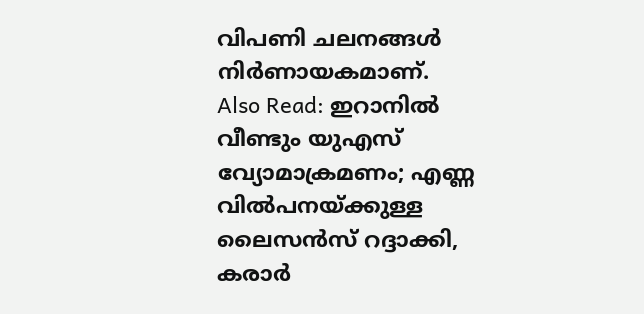വിപണി ചലനങ്ങൾ നിർണായകമാണ്.
Also Read: ഇറാനിൽ വീണ്ടും യുഎസ് വ്യോമാക്രമണം; എണ്ണ വിൽപനയ്ക്കുള്ള ലൈസൻസ് റദ്ദാക്കി, കരാർ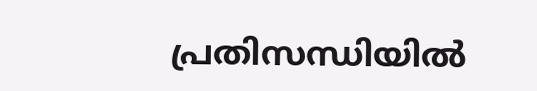പ്രതിസന്ധിയിൽ